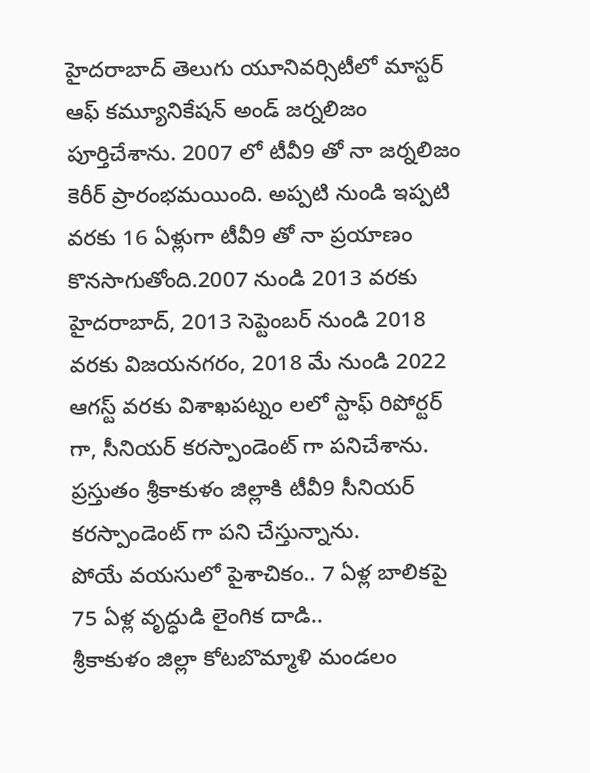హైదరాబాద్ తెలుగు యూనివర్సిటీలో మాస్టర్ ఆఫ్ కమ్యూనికేషన్ అండ్ జర్నలిజం పూర్తిచేశాను. 2007 లో టీవీ9 తో నా జర్నలిజం కెరీర్ ప్రారంభమయింది. అప్పటి నుండి ఇప్పటి వరకు 16 ఏళ్లుగా టీవీ9 తో నా ప్రయాణం కొనసాగుతోంది.2007 నుండి 2013 వరకు హైదరాబాద్, 2013 సెప్టెంబర్ నుండి 2018 వరకు విజయనగరం, 2018 మే నుండి 2022 ఆగస్ట్ వరకు విశాఖపట్నం లలో స్టాఫ్ రిపోర్టర్ గా, సీనియర్ కరస్పాండెంట్ గా పనిచేశాను. ప్రస్తుతం శ్రీకాకుళం జిల్లాకి టీవీ9 సీనియర్ కరస్పాండెంట్ గా పని చేస్తున్నాను.
పోయే వయసులో పైశాచికం.. 7 ఏళ్ల బాలికపై 75 ఏళ్ల వృద్ధుడి లైంగిక దాడి..
శ్రీకాకుళం జిల్లా కోటబొమ్మాళి మండలం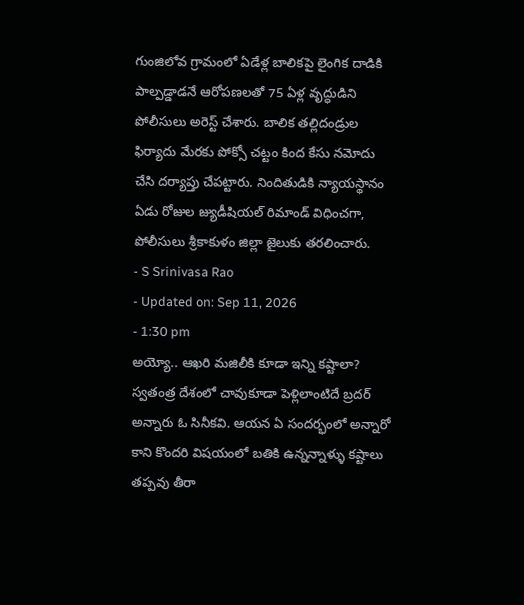గుంజిలోవ గ్రామంలో ఏడేళ్ల బాలికపై లైంగిక దాడికి పాల్పడ్డాడనే ఆరోపణలతో 75 ఏళ్ల వృద్ధుడిని పోలీసులు అరెస్ట్ చేశారు. బాలిక తల్లిదండ్రుల ఫిర్యాదు మేరకు పోక్సో చట్టం కింద కేసు నమోదు చేసి దర్యాప్తు చేపట్టారు. నిందితుడికి న్యాయస్థానం ఏడు రోజుల జ్యుడీషియల్ రిమాండ్ విధించగా, పోలీసులు శ్రీకాకుళం జిల్లా జైలుకు తరలించారు.
- S Srinivasa Rao
- Updated on: Sep 11, 2026
- 1:30 pm
అయ్యో.. ఆఖరి మజిలీకి కూడా ఇన్ని కష్టాలా?
స్వతంత్ర దేశంలో చావుకూడా పెళ్లిలాంటిదే బ్రదర్ అన్నారు ఓ సినీకవి. ఆయన ఏ సందర్భంలో అన్నారో కాని కొందరి విషయంలో బతికి ఉన్నన్నాళ్ళు కష్టాలు తప్పవు తీరా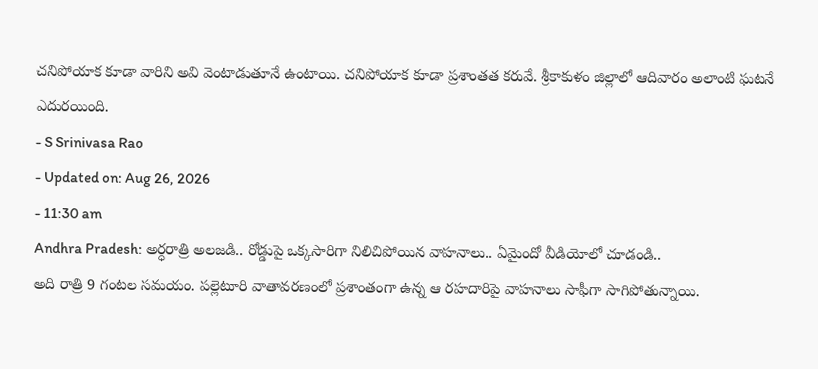చనిపోయాక కూడా వారిని అవి వెంటాడుతూనే ఉంటాయి. చనిపోయాక కూడా ప్రశాంతత కరువే. శ్రీకాకుళం జిల్లాలో ఆదివారం అలాంటి ఘటనే ఎదురయింది.
- S Srinivasa Rao
- Updated on: Aug 26, 2026
- 11:30 am
Andhra Pradesh: అర్ధరాత్రి అలజడి.. రోడ్డుపై ఒక్కసారిగా నిలిచిపోయిన వాహనాలు.. ఏమైందో వీడియోలో చూడండి..
అది రాత్రి 9 గంటల సమయం. పల్లెటూరి వాతావరణంలో ప్రశాంతంగా ఉన్న ఆ రహదారిపై వాహనాలు సాఫీగా సాగిపోతున్నాయి.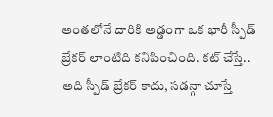అంతలోనే దారికి అడ్డంగా ఒక భారీ స్పీడ్ బ్రేకర్ లాంటిది కనిపించింది. కట్ చేస్తే.. అది స్పీడ్ బ్రేకర్ కాదు, సడన్గా చూస్తే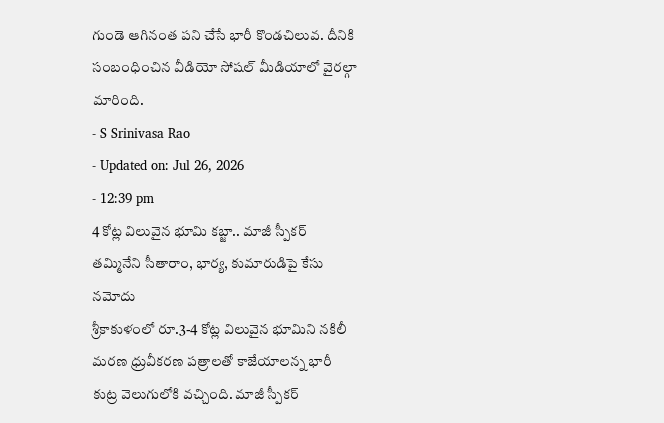గుండె ఆగినంత పని చేసే భారీ కొండచిలువ. దీనికి సంబంధించిన వీడియో సోషల్ మీడియాలో వైరల్గా మారింది.
- S Srinivasa Rao
- Updated on: Jul 26, 2026
- 12:39 pm
4 కోట్ల విలువైన భూమి కబ్జా.. మాజీ స్పీకర్ తమ్మినేని సీతారాం, భార్య, కుమారుడిపై కేసు నమోదు
శ్రీకాకుళంలో రూ.3-4 కోట్ల విలువైన భూమిని నకిలీ మరణ ధ్రువీకరణ పత్రాలతో కాజేయాలన్న భారీ కుట్ర వెలుగులోకి వచ్చింది. మాజీ స్పీకర్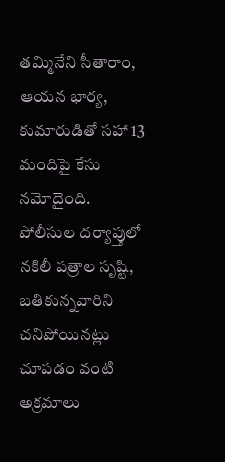తమ్మినేని సీతారాం, ఆయన భార్య, కుమారుడితో సహా 13 మందిపై కేసు నమోదైంది. పోలీసుల దర్యాప్తులో నకిలీ పత్రాల సృష్టి, బతికున్నవారిని చనిపోయినట్లు చూపడం వంటి అక్రమాలు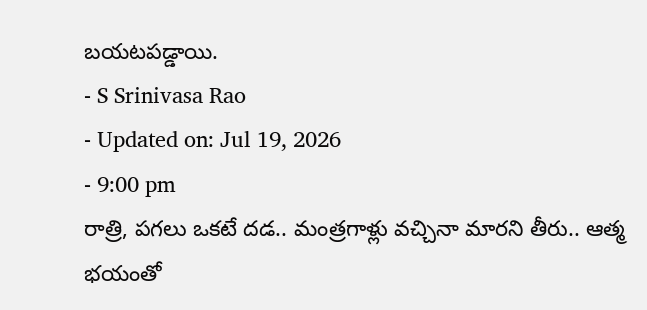బయటపడ్డాయి.
- S Srinivasa Rao
- Updated on: Jul 19, 2026
- 9:00 pm
రాత్రి, పగలు ఒకటే దడ.. మంత్రగాళ్లు వచ్చినా మారని తీరు.. ఆత్మ భయంతో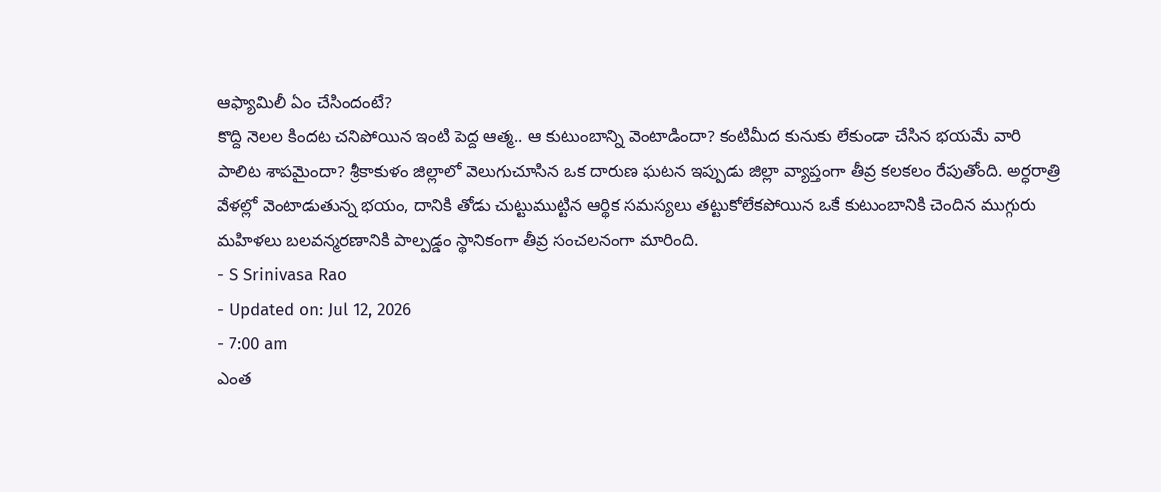ఆఫ్యామిలీ ఏం చేసిందంటే?
కొద్ది నెలల కిందట చనిపోయిన ఇంటి పెద్ద ఆత్మ.. ఆ కుటుంబాన్ని వెంటాడిందా? కంటిమీద కునుకు లేకుండా చేసిన భయమే వారి పాలిట శాపమైందా? శ్రీకాకుళం జిల్లాలో వెలుగుచూసిన ఒక దారుణ ఘటన ఇప్పుడు జిల్లా వ్యాప్తంగా తీవ్ర కలకలం రేపుతోంది. అర్ధరాత్రి వేళల్లో వెంటాడుతున్న భయం, దానికి తోడు చుట్టుముట్టిన ఆర్థిక సమస్యలు తట్టుకోలేకపోయిన ఒకే కుటుంబానికి చెందిన ముగ్గురు మహిళలు బలవన్మరణానికి పాల్పడ్డం స్థానికంగా తీవ్ర సంచలనంగా మారింది.
- S Srinivasa Rao
- Updated on: Jul 12, 2026
- 7:00 am
ఎంత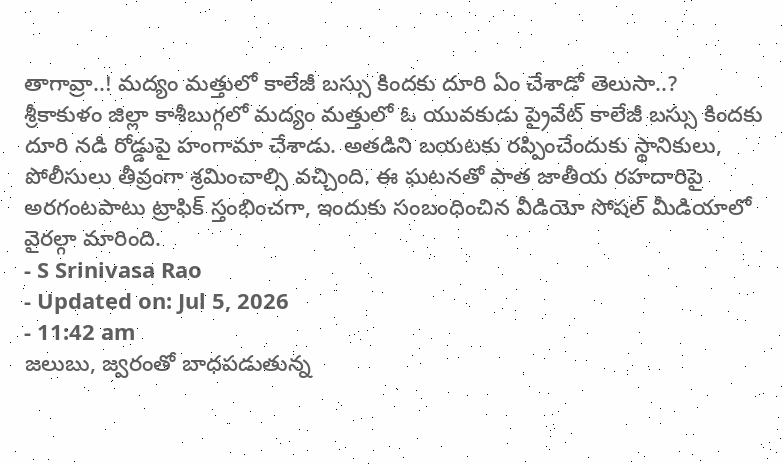తాగావ్రా..! మద్యం మత్తులో కాలేజీ బస్సు కిందకు దూరి ఏం చేశాడో తెలుసా..?
శ్రీకాకుళం జిల్లా కాశీబుగ్గలో మద్యం మత్తులో ఓ యువకుడు ప్రైవేట్ కాలేజీ బస్సు కిందకు దూరి నడి రోడ్డుపై హంగామా చేశాడు. అతడిని బయటకు రప్పించేందుకు స్థానికులు, పోలీసులు తీవ్రంగా శ్రమించాల్సి వచ్చింది. ఈ ఘటనతో పాత జాతీయ రహదారిపై అరగంటపాటు ట్రాఫిక్ స్తంభించగా, ఇందుకు సంబంధించిన వీడియో సోషల్ మీడియాలో వైరల్గా మారింది.
- S Srinivasa Rao
- Updated on: Jul 5, 2026
- 11:42 am
జలుబు, జ్వరంతో బాధపడుతున్న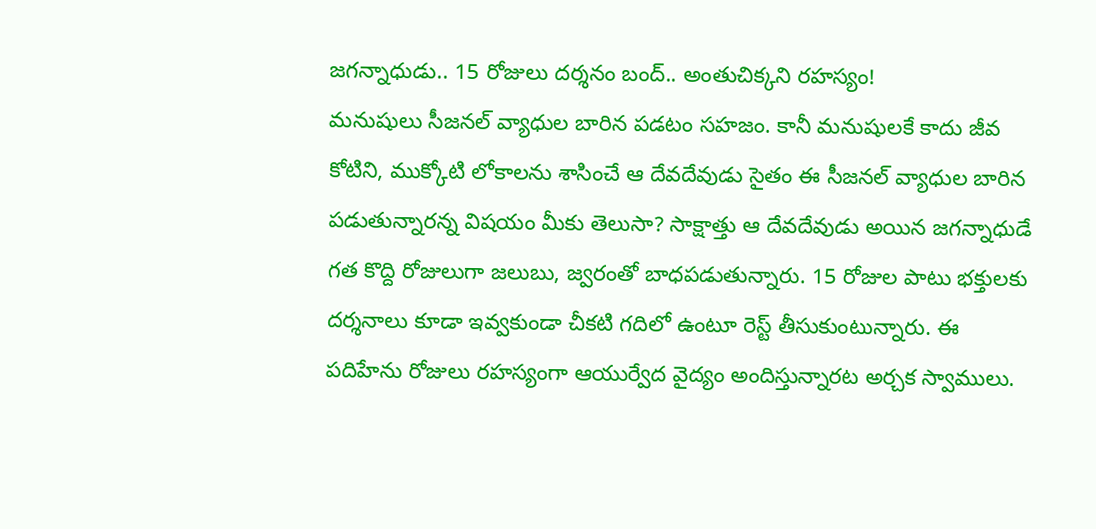జగన్నాధుడు.. 15 రోజులు దర్శనం బంద్.. అంతుచిక్కని రహస్యం!
మనుషులు సీజనల్ వ్యాధుల బారిన పడటం సహజం. కానీ మనుషులకే కాదు జీవ కోటిని, ముక్కోటి లోకాలను శాసించే ఆ దేవదేవుడు సైతం ఈ సీజనల్ వ్యాధుల బారిన పడుతున్నారన్న విషయం మీకు తెలుసా? సాక్షాత్తు ఆ దేవదేవుడు అయిన జగన్నాధుడే గత కొద్ది రోజులుగా జలుబు, జ్వరంతో బాధపడుతున్నారు. 15 రోజుల పాటు భక్తులకు దర్శనాలు కూడా ఇవ్వకుండా చీకటి గదిలో ఉంటూ రెస్ట్ తీసుకుంటున్నారు. ఈ పదిహేను రోజులు రహస్యంగా ఆయుర్వేద వైద్యం అందిస్తున్నారట అర్చక స్వాములు.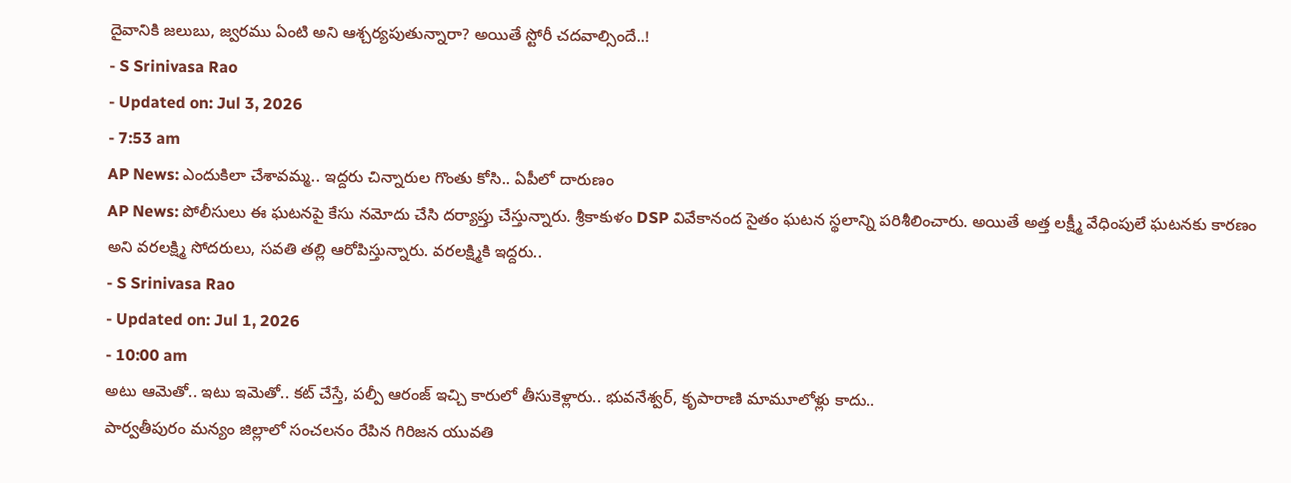దైవానికి జలుబు, జ్వరము ఏంటి అని ఆశ్చర్యపుతున్నారా? అయితే స్టోరీ చదవాల్సిందే..!
- S Srinivasa Rao
- Updated on: Jul 3, 2026
- 7:53 am
AP News: ఎందుకిలా చేశావమ్మ.. ఇద్దరు చిన్నారుల గొంతు కోసి.. ఏపీలో దారుణం
AP News: పోలీసులు ఈ ఘటనపై కేసు నమోదు చేసి దర్యాప్తు చేస్తున్నారు. శ్రీకాకుళం DSP వివేకానంద సైతం ఘటన స్థలాన్ని పరిశీలించారు. అయితే అత్త లక్ష్మీ వేధింపులే ఘటనకు కారణం అని వరలక్ష్మి సోదరులు, సవతి తల్లి ఆరోపిస్తున్నారు. వరలక్ష్మికి ఇద్దరు..
- S Srinivasa Rao
- Updated on: Jul 1, 2026
- 10:00 am
అటు ఆమెతో.. ఇటు ఇమెతో.. కట్ చేస్తే, పల్పీ ఆరంజ్ ఇచ్చి కారులో తీసుకెళ్లారు.. భువనేశ్వర్, కృపారాణి మామూలోళ్లు కాదు..
పార్వతీపురం మన్యం జిల్లాలో సంచలనం రేపిన గిరిజన యువతి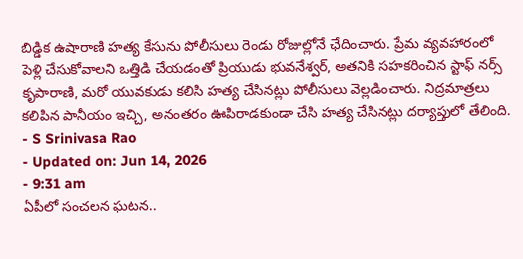బిడ్డిక ఉషారాణి హత్య కేసును పోలీసులు రెండు రోజుల్లోనే ఛేదించారు. ప్రేమ వ్యవహారంలో పెళ్లి చేసుకోవాలని ఒత్తిడి చేయడంతో ప్రియుడు భువనేశ్వర్, అతనికి సహకరించిన స్టాఫ్ నర్స్ కృపారాణి, మరో యువకుడు కలిసి హత్య చేసినట్లు పోలీసులు వెల్లడించారు. నిద్రమాత్రలు కలిపిన పానీయం ఇచ్చి, అనంతరం ఊపిరాడకుండా చేసి హత్య చేసినట్లు దర్యాప్తులో తేలింది.
- S Srinivasa Rao
- Updated on: Jun 14, 2026
- 9:31 am
ఏపీలో సంచలన ఘటన..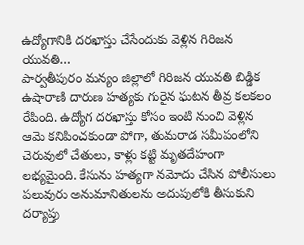ఉద్యోగానికి దరఖాస్తు చేసేందుకు వెళ్లిన గిరిజన యువతి…
పార్వతీపురం మన్యం జిల్లాలో గిరిజన యువతి బిడ్డిక ఉషారాణి దారుణ హత్యకు గురైన ఘటన తీవ్ర కలకలం రేపింది. ఉద్యోగ దరఖాస్తు కోసం ఇంటి నుంచి వెళ్లిన ఆమె కనిపించకుండా పోగా, తుమరాడ సమీపంలోని చెరువులో చేతులు, కాళ్లు కట్టి మృతదేహంగా లభ్యమైంది. కేసును హత్యగా నమోదు చేసిన పోలీసులు పలువురు అనుమానితులను అదుపులోకి తీసుకుని దర్యాప్తు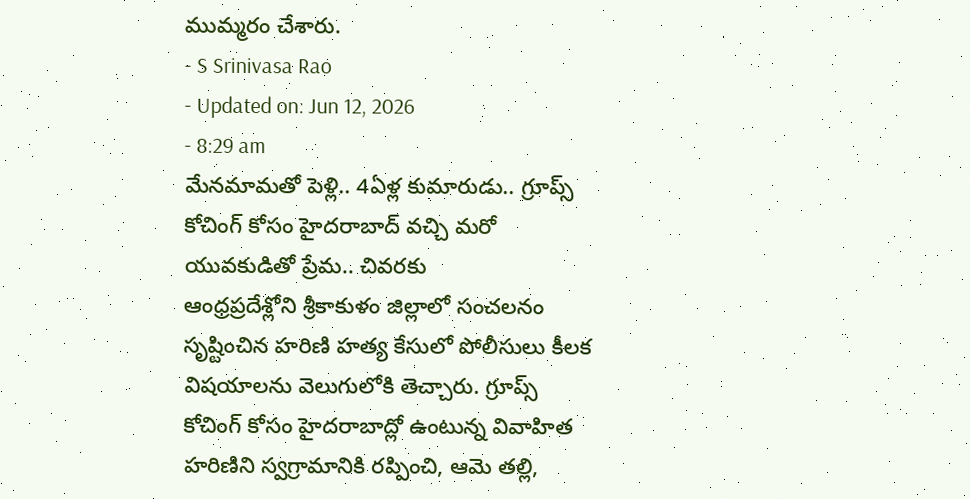ముమ్మరం చేశారు.
- S Srinivasa Rao
- Updated on: Jun 12, 2026
- 8:29 am
మేనమామతో పెళ్లి.. 4ఏళ్ల కుమారుడు.. గ్రూప్స్ కోచింగ్ కోసం హైదరాబాద్ వచ్చి మరో యువకుడితో ప్రేమ.. చివరకు
ఆంధ్రప్రదేశ్లోని శ్రీకాకుళం జిల్లాలో సంచలనం సృష్టించిన హరిణి హత్య కేసులో పోలీసులు కీలక విషయాలను వెలుగులోకి తెచ్చారు. గ్రూప్స్ కోచింగ్ కోసం హైదరాబాద్లో ఉంటున్న వివాహిత హరిణిని స్వగ్రామానికి రప్పించి, ఆమె తల్లి,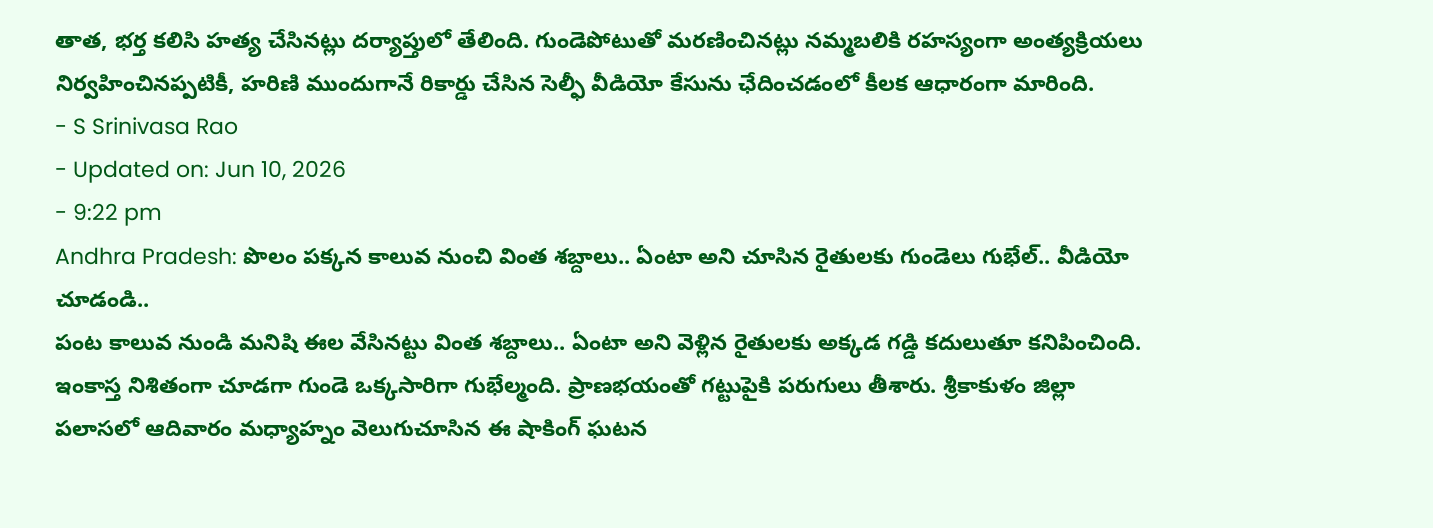తాత, భర్త కలిసి హత్య చేసినట్లు దర్యాప్తులో తేలింది. గుండెపోటుతో మరణించినట్లు నమ్మబలికి రహస్యంగా అంత్యక్రియలు నిర్వహించినప్పటికీ, హరిణి ముందుగానే రికార్డు చేసిన సెల్ఫీ వీడియో కేసును ఛేదించడంలో కీలక ఆధారంగా మారింది.
- S Srinivasa Rao
- Updated on: Jun 10, 2026
- 9:22 pm
Andhra Pradesh: పొలం పక్కన కాలువ నుంచి వింత శబ్దాలు.. ఏంటా అని చూసిన రైతులకు గుండెలు గుభేల్.. వీడియో చూడండి..
పంట కాలువ నుండి మనిషి ఈల వేసినట్టు వింత శబ్దాలు.. ఏంటా అని వెళ్లిన రైతులకు అక్కడ గడ్డి కదులుతూ కనిపించింది. ఇంకాస్త నిశితంగా చూడగా గుండె ఒక్కసారిగా గుభేల్మంది. ప్రాణభయంతో గట్టుపైకి పరుగులు తీశారు. శ్రీకాకుళం జిల్లా పలాసలో ఆదివారం మధ్యాహ్నం వెలుగుచూసిన ఈ షాకింగ్ ఘటన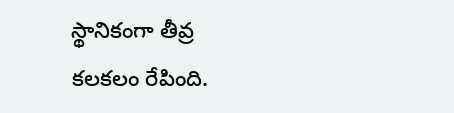స్థానికంగా తీవ్ర కలకలం రేపింది.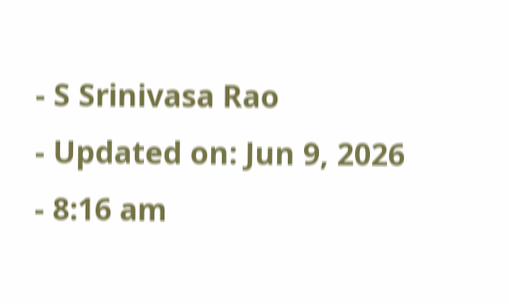- S Srinivasa Rao
- Updated on: Jun 9, 2026
- 8:16 am